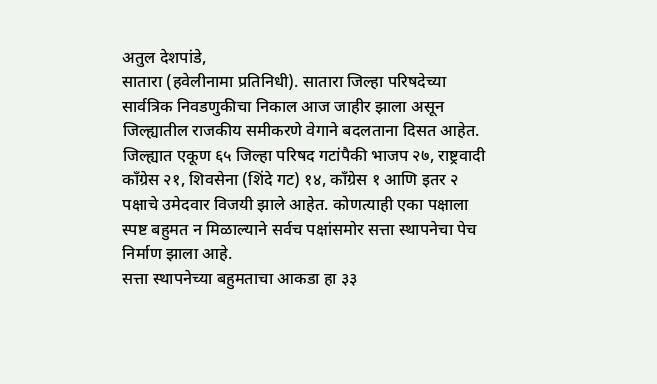अतुल देशपांडे,
सातारा (हवेलीनामा प्रतिनिधी). सातारा जिल्हा परिषदेच्या सार्वत्रिक निवडणुकीचा निकाल आज जाहीर झाला असून जिल्ह्यातील राजकीय समीकरणे वेगाने बदलताना दिसत आहेत. जिल्ह्यात एकूण ६५ जिल्हा परिषद गटांपैकी भाजप २७, राष्ट्रवादी काँग्रेस २१, शिवसेना (शिंदे गट) १४, काँग्रेस १ आणि इतर २ पक्षाचे उमेदवार विजयी झाले आहेत. कोणत्याही एका पक्षाला स्पष्ट बहुमत न मिळाल्याने सर्वच पक्षांसमोर सत्ता स्थापनेचा पेच निर्माण झाला आहे.
सत्ता स्थापनेच्या बहुमताचा आकडा हा ३३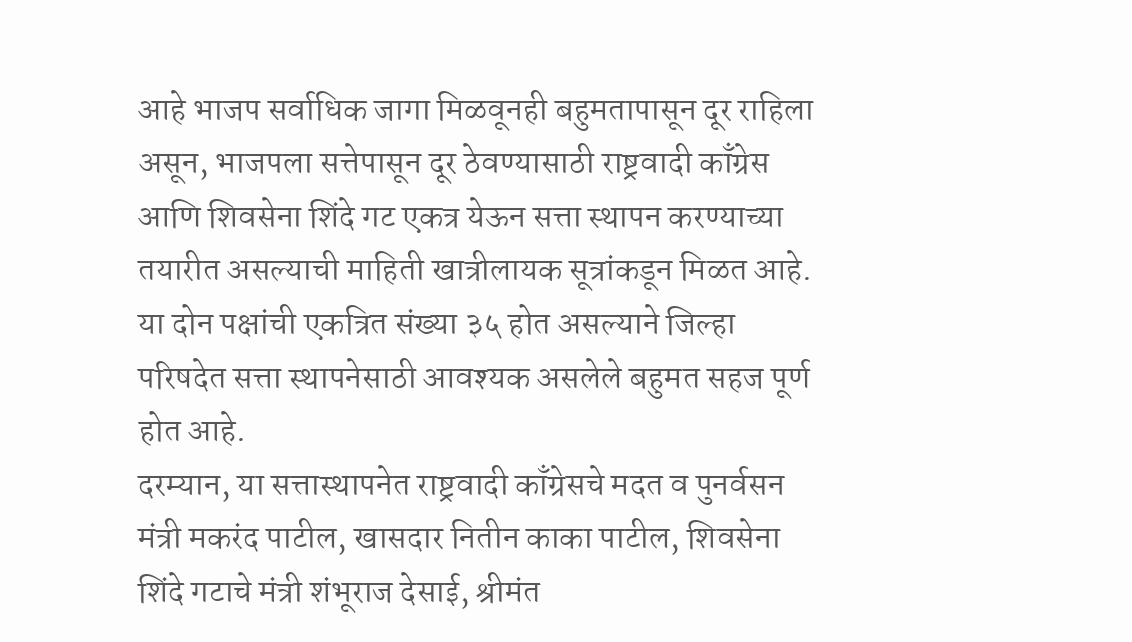आहे भाजप सर्वाधिक जागा मिळवूनही बहुमतापासून दूर राहिला असून, भाजपला सत्तेपासून दूर ठेवण्यासाठी राष्ट्रवादी काँग्रेस आणि शिवसेना शिंदे गट एकत्र येऊन सत्ता स्थापन करण्याच्या तयारीत असल्याची माहिती खात्रीलायक सूत्रांकडून मिळत आहे. या दोन पक्षांची एकत्रित संख्या ३५ होत असल्याने जिल्हा परिषदेत सत्ता स्थापनेसाठी आवश्यक असलेले बहुमत सहज पूर्ण होत आहे.
दरम्यान, या सत्तास्थापनेत राष्ट्रवादी काँग्रेसचे मदत व पुनर्वसन मंत्री मकरंद पाटील, खासदार नितीन काका पाटील, शिवसेना शिंदे गटाचे मंत्री शंभूराज देसाई, श्रीमंत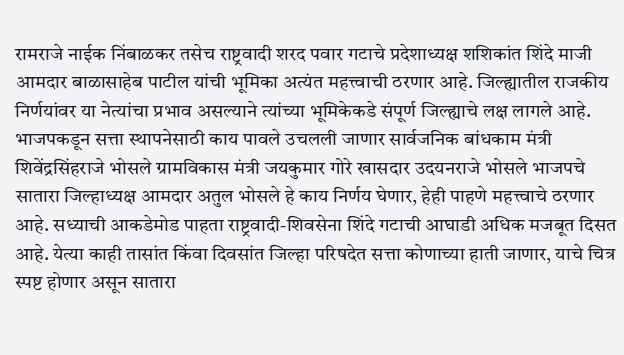रामराजे नाईक निंबाळकर तसेच राष्ट्रवादी शरद पवार गटाचे प्रदेशाध्यक्ष शशिकांत शिंदे माजी आमदार बाळासाहेब पाटील यांची भूमिका अत्यंत महत्त्वाची ठरणार आहे. जिल्ह्यातील राजकीय निर्णयांवर या नेत्यांचा प्रभाव असल्याने त्यांच्या भूमिकेकडे संपूर्ण जिल्ह्याचे लक्ष लागले आहे.
भाजपकडून सत्ता स्थापनेसाठी काय पावले उचलली जाणार सार्वजनिक बांधकाम मंत्री शिवेंद्रसिंहराजे भोसले ग्रामविकास मंत्री जयकुमार गोरे खासदार उदयनराजे भोसले भाजपचे सातारा जिल्हाध्यक्ष आमदार अतुल भोसले हे काय निर्णय घेणार, हेही पाहणे महत्त्वाचे ठरणार आहे. सध्याची आकडेमोड पाहता राष्ट्रवादी-शिवसेना शिंदे गटाची आघाडी अधिक मजबूत दिसत आहे. येत्या काही तासांत किंवा दिवसांत जिल्हा परिषदेत सत्ता कोणाच्या हाती जाणार, याचे चित्र स्पष्ट होणार असून सातारा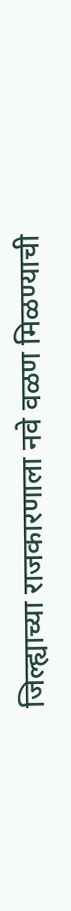जिल्ह्याच्या राजकारणाला नवे वळण मिळण्याची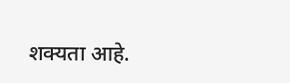शक्यता आहे.